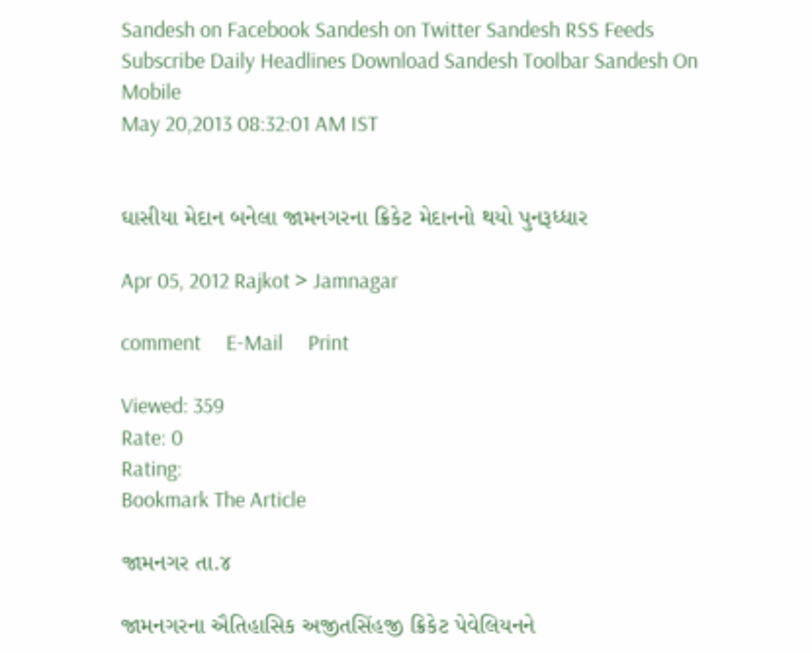Sandesh on Facebook Sandesh on Twitter Sandesh RSS Feeds Subscribe Daily Headlines Download Sandesh Toolbar Sandesh On Mobile
May 20,2013 08:32:01 AM IST


ઘાસીયા મેદાન બનેલા જામનગરના ક્રિકેટ મેદાનનો થયો પુનરૂધ્ધાર

Apr 05, 2012 Rajkot > Jamnagar

comment     E-Mail     Print

Viewed: 359
Rate: 0
Rating:
Bookmark The Article

જામનગર તા.૪

જામનગરના ઐતિહાસિક અજીતસિંહજી ક્રિકેટ પેવેલિયનને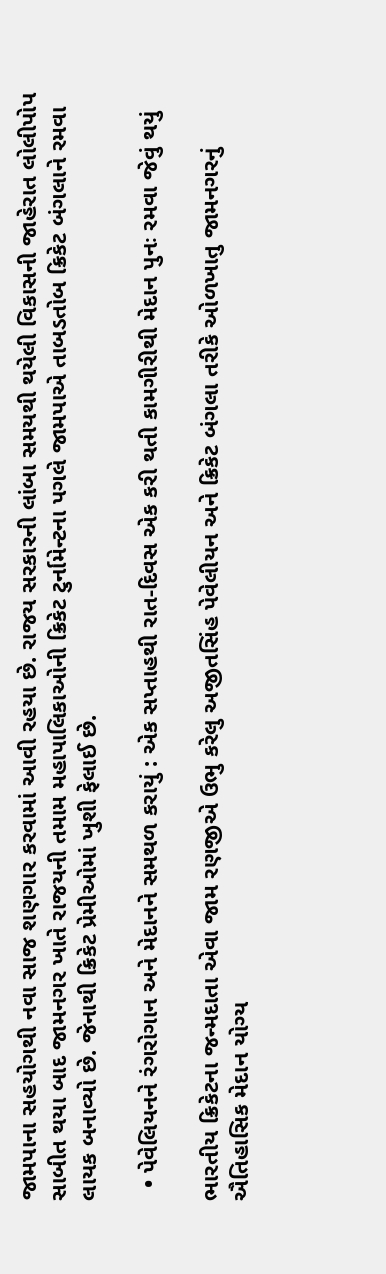જામપાના સહયોગથી નવા સાજ શણગાર કરવામાં આવી રહયા છે. રાજય સરકારની લાંબા સમયથી થયેલી વિકાસની જાહેરાત લોલીપોપ સાબીત થયા બાદ જામનગર ખાતે રાજયની તમામ મહાપાલિકાઓની ક્રિકેટ ટુર્નામેન્ટના પગલે જામપાએ તાબડતોબ ક્રિકેટ બંગલાને રમવા લાયક બનાવ્યો છે. જેનાથી ક્રિકેટ પ્રેમીઓમાં ખુશી ફેલાઈ છે.

  • પેવેલિયનને રંગરોગાન અને મેદાનને સમથળ કરાયું : એક સપ્તાહથી રાત-દિવસ એક કરી થતી કામગીરીથી મેદાન પુનઃ રમવા જેવું થયું

ભારતીય ક્રિકેટના જન્મદાતા એવા જામ રણજીએ ઉભુ કરેલુ અજીતસિંહ પેવેલીયન અને ક્રિકેટ બંગલા તરીકે ઓળખાતુ જામનગરનું ઐતિહાસિક મેદાન યોગ્ય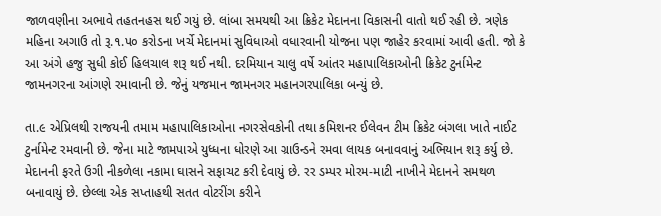જાળવણીના અભાવે તહતનહસ થઈ ગયું છે. લાંબા સમયથી આ ક્રિકેટ મેદાનના વિકાસની વાતો થઈ રહી છે. ત્રણેક મહિના અગાઉ તો રૂ.૧.પ૦ કરોડના ખર્ચે મેદાનમાં સુવિધાઓ વધારવાની યોજના પણ જાહેર કરવામાં આવી હતી. જો કે આ અંગે હજુ સુધી કોઈ હિલચાલ શરૂ થઈ નથી. દરમિયાન ચાલુ વર્ષે આંતર મહાપાલિકાઓની ક્રિકેટ ટુર્નામેન્ટ જામનગરના આંગણે રમાવાની છે. જેનું યજમાન જામનગર મહાનગરપાલિકા બન્યું છે.

તા.૯ એપ્રિલથી રાજયની તમામ મહાપાલિકાઓના નગરસેવકોની તથા કમિશનર ઈલેવન ટીમ ક્રિકેટ બંગલા ખાતે નાઈટ ટુર્નામેન્ટ રમવાની છે. જેના માટે જામપાએ યુધ્ધના ધોરણે આ ગ્રાઉન્ડને રમવા લાયક બનાવવાનું અભિયાન શરૂ કર્યુ છે. મેદાનની ફરતે ઉગી નીકળેલા નકામા ઘાસને સફાચટ કરી દેવાયું છે. રર ડમ્પર મોરમ-માટી નાખીને મેદાનને સમથળ બનાવાયું છે. છેલ્લા એક સપ્તાહથી સતત વોટરીંગ કરીને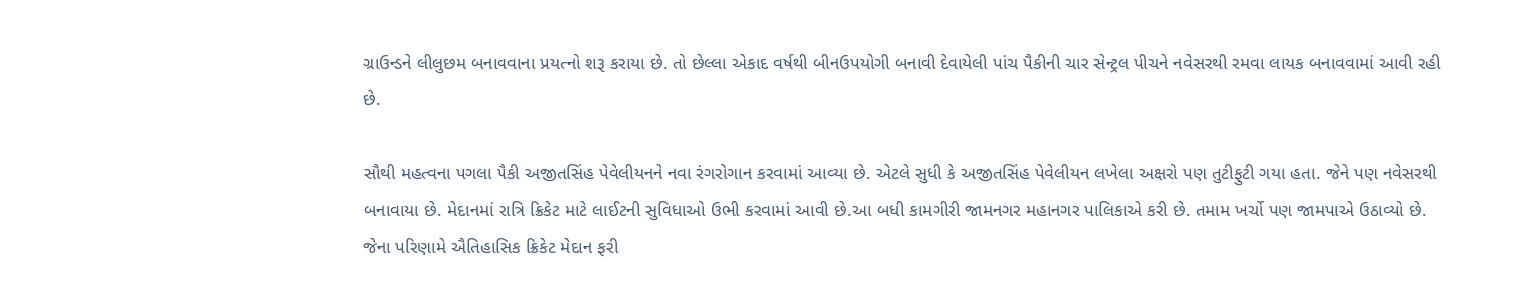ગ્રાઉન્ડને લીલુછમ બનાવવાના પ્રયત્નો શરૂ કરાયા છે. તો છેલ્લા એકાદ વર્ષથી બીનઉપયોગી બનાવી દેવાયેલી પાંચ પૈકીની ચાર સેન્ટ્રલ પીચને નવેસરથી રમવા લાયક બનાવવામાં આવી રહી છે.

સૌથી મહત્વના પગલા પૈકી અજીતસિંહ પેવેલીયનને નવા રંગરોગાન કરવામાં આવ્યા છે. એટલે સુધી કે અજીતસિંહ પેવેલીયન લખેલા અક્ષરો પણ તુટીફુટી ગયા હતા. જેને પણ નવેસરથી બનાવાયા છે. મેદાનમાં રાત્રિ ક્રિકેટ માટે લાઈટની સુવિધાઓ ઉભી કરવામાં આવી છે.આ બધી કામગીરી જામનગર મહાનગર પાલિકાએ કરી છે. તમામ ખર્ચો પણ જામપાએ ઉઠાવ્યો છે. જેના પરિણામે ઐતિહાસિક ક્રિકેટ મેદાન ફરી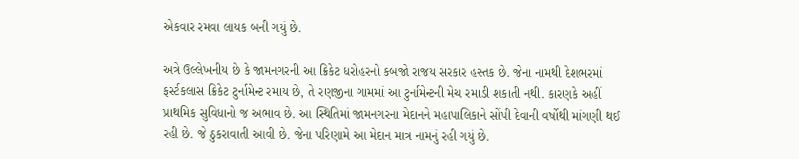એકવાર રમવા લાયક બની ગયું છે.

અત્રે ઉલ્લેખનીય છે કે જામનગરની આ ક્રિકેટ ધરોહરનો કબજો રાજય સરકાર હસ્તક છે. જેના નામથી દેશભરમાં ફર્સ્ટકલાસ ક્રિકેટ ટુર્નામેન્ટ રમાય છે, તે રણજીના ગામમાં આ ટુર્નામેન્ટની મેચ રમાડી શકાતી નથી. કારણકે અહીં પ્રાથમિક સુવિધાનો જ અભાવ છે. આ સ્થિતિમાં જામનગરના મેદાનને મહાપાલિકાને સોંપી દેવાની વર્ષોથી માંગણી થઈ રહી છે. જે ઠુકરાવાતી આવી છે. જેના પરિણામે આ મેદાન માત્ર નામનું રહી ગયું છે.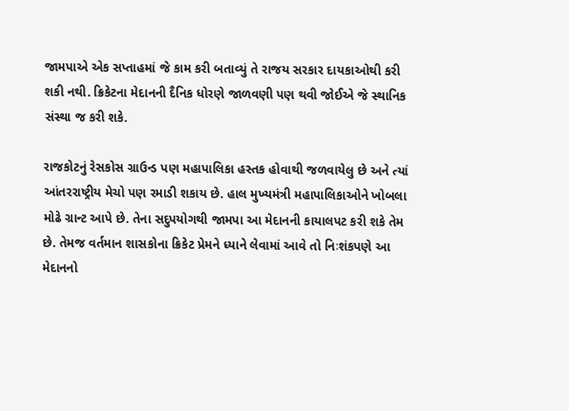જામપાએ એક સપ્તાહમાં જે કામ કરી બતાવ્યું તે રાજય સરકાર દાયકાઓથી કરી શકી નથી. ક્રિકેટના મેદાનની દૈનિક ધોરણે જાળવણી પણ થવી જોઈએ જે સ્થાનિક સંસ્થા જ કરી શકે.

રાજકોટનું રેસકોસ ગ્રાઉન્ડ પણ મહાપાલિકા હસ્તક હોવાથી જળવાયેલુ છે અને ત્યાં આંતરરાષ્ટ્રીય મેચો પણ રમાડી શકાય છે. હાલ મુખ્યમંત્રી મહાપાલિકાઓને ખોબલા મોઢે ગ્રાન્ટ આપે છે. તેના સદુપયોગથી જામપા આ મેદાનની કાયાલપટ કરી શકે તેમ છે. તેમજ વર્તમાન શાસકોના ક્રિકેટ પ્રેમને ધ્યાને લેવામાં આવે તો નિઃશંકપણે આ મેદાનનો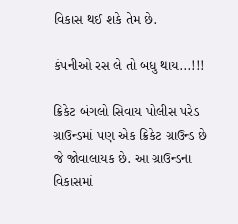વિકાસ થઈ શકે તેમ છે.

કંપનીઓ રસ લે તો બધુ થાય...!!!

ક્રિકેટ બંગલો સિવાય પોલીસ પરેડ ગ્રાઉન્ડમાં પણ એક ક્રિકેટ ગ્રાઉન્ડ છે જે જોવાલાયક છે. આ ગ્રાઉન્ડના વિકાસમાં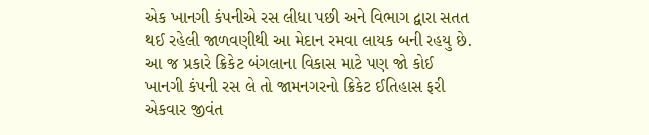એક ખાનગી કંપનીએ રસ લીધા પછી અને વિભાગ દ્વારા સતત થઈ રહેલી જાળવણીથી આ મેદાન રમવા લાયક બની રહયુ છે. આ જ પ્રકારે ક્રિકેટ બંગલાના વિકાસ માટે પણ જો કોઈ ખાનગી કંપની રસ લે તો જામનગરનો ક્રિકેટ ઈતિહાસ ફરી એકવાર જીવંત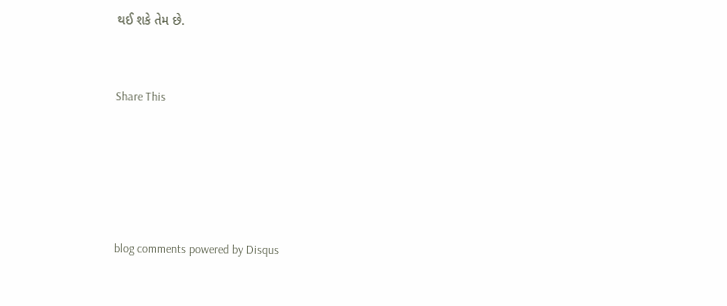થઈ શકે તેમ છે.


Share This





blog comments powered by Disqus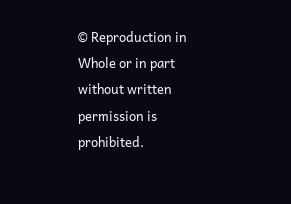© Reproduction in Whole or in part without written permission is prohibited.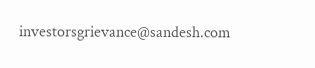investorsgrievance@sandesh.com